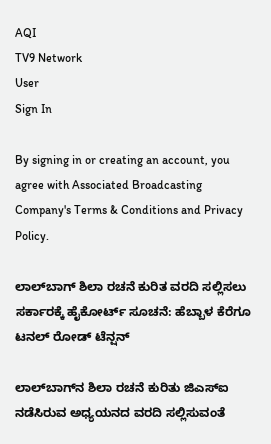AQI
TV9 Network
User
Sign In

By signing in or creating an account, you agree with Associated Broadcasting Company's Terms & Conditions and Privacy Policy.

ಲಾಲ್‌ಬಾಗ್‌ ಶಿಲಾ ರಚನೆ ಕುರಿತ ವರದಿ ಸಲ್ಲಿಸಲು ಸರ್ಕಾರಕ್ಕೆ ಹೈಕೋರ್ಟ್ ಸೂಚನೆ: ಹೆಬ್ಬಾಳ ಕೆರೆಗೂ ಟನಲ್‌ ರೋಡ್‌ ಟೆನ್ಷನ್

ಲಾಲ್‌ಬಾಗ್‌ನ ಶಿಲಾ ರಚನೆ ಕುರಿತು ಜಿಎಸ್ಐ ನಡೆಸಿರುವ ಅಧ್ಯಯನದ ವರದಿ ಸಲ್ಲಿಸುವಂತೆ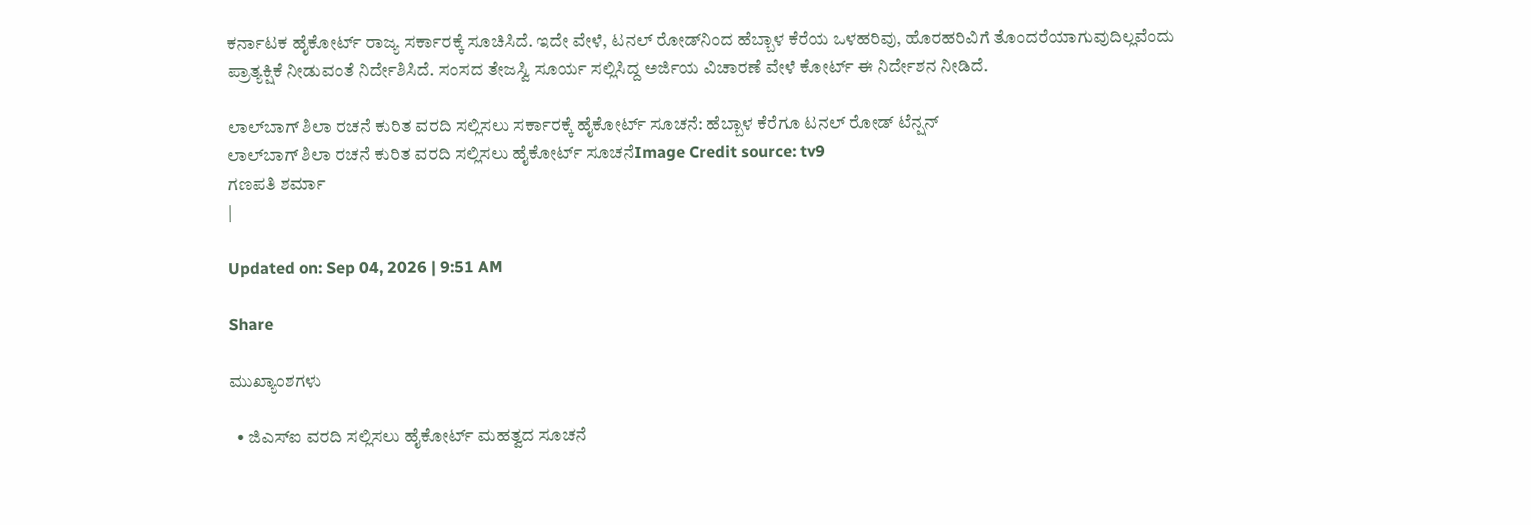ಕರ್ನಾಟಕ ಹೈಕೋರ್ಟ್‌ ರಾಜ್ಯ ಸರ್ಕಾರಕ್ಕೆ ಸೂಚಿಸಿದೆ. ಇದೇ ವೇಳೆ, ಟನಲ್‌ ರೋಡ್‌ನಿಂದ ಹೆಬ್ಬಾಳ ಕೆರೆಯ ಒಳಹರಿವು, ಹೊರಹರಿವಿಗೆ ತೊಂದರೆಯಾಗುವುದಿಲ್ಲವೆಂದು ಪ್ರಾತ್ಯಕ್ಷಿಕೆ ನೀಡುವಂತೆ ನಿರ್ದೇಶಿಸಿದೆ. ಸಂಸದ ತೇಜಸ್ವಿ ಸೂರ್ಯ ಸಲ್ಲಿಸಿದ್ದ ಅರ್ಜಿಯ ವಿಚಾರಣೆ ವೇಳೆ ಕೋರ್ಟ್ ಈ ನಿರ್ದೇಶನ ನೀಡಿದೆ.

ಲಾಲ್‌ಬಾಗ್‌ ಶಿಲಾ ರಚನೆ ಕುರಿತ ವರದಿ ಸಲ್ಲಿಸಲು ಸರ್ಕಾರಕ್ಕೆ ಹೈಕೋರ್ಟ್ ಸೂಚನೆ: ಹೆಬ್ಬಾಳ ಕೆರೆಗೂ ಟನಲ್‌ ರೋಡ್‌ ಟೆನ್ಷನ್
ಲಾಲ್‌ಬಾಗ್‌ ಶಿಲಾ ರಚನೆ ಕುರಿತ ವರದಿ ಸಲ್ಲಿಸಲು ಹೈಕೋರ್ಟ್ ಸೂಚನೆImage Credit source: tv9
ಗಣಪತಿ ಶರ್ಮಾ
|

Updated on: Sep 04, 2026 | 9:51 AM

Share

ಮುಖ್ಯಾಂಶಗಳು

  • ಜಿಎಸ್ಐ ವರದಿ ಸಲ್ಲಿಸಲು ಹೈಕೋರ್ಟ್‌ ಮಹತ್ವದ ಸೂಚನೆ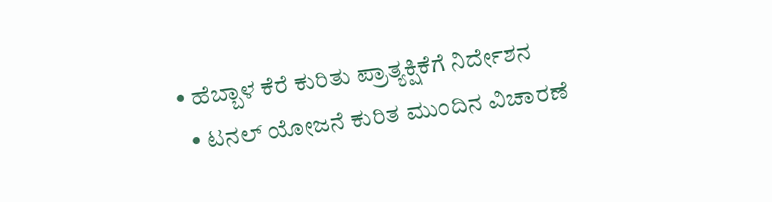• ಹೆಬ್ಬಾಳ ಕೆರೆ ಕುರಿತು ಪ್ರಾತ್ಯಕ್ಷಿಕೆಗೆ ನಿರ್ದೇಶನ
  • ಟನಲ್‌ ಯೋಜನೆ ಕುರಿತ ಮುಂದಿನ ವಿಚಾರಣೆ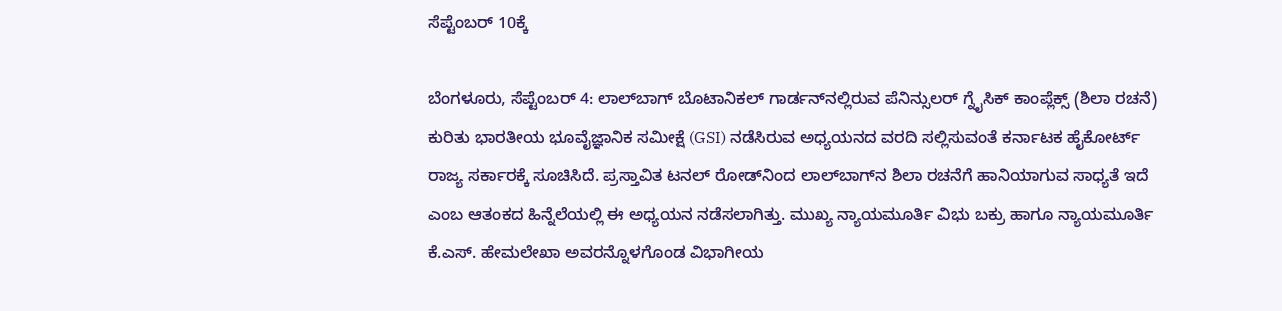ಸೆಪ್ಟೆಂಬರ್ 10ಕ್ಕೆ

ಬೆಂಗಳೂರು, ಸೆಪ್ಟೆಂಬರ್ 4: ಲಾಲ್‌ಬಾಗ್‌ ಬೊಟಾನಿಕಲ್‌ ಗಾರ್ಡನ್‌ನಲ್ಲಿರುವ ಪೆನಿನ್ಸುಲರ್‌ ಗ್ನೈಸಿಕ್‌ ಕಾಂಪ್ಲೆಕ್ಸ್‌ (ಶಿಲಾ ರಚನೆ) ಕುರಿತು ಭಾರತೀಯ ಭೂವೈಜ್ಞಾನಿಕ ಸಮೀಕ್ಷೆ (GSI) ನಡೆಸಿರುವ ಅಧ್ಯಯನದ ವರದಿ ಸಲ್ಲಿಸುವಂತೆ ಕರ್ನಾಟಕ ಹೈಕೋರ್ಟ್ ರಾಜ್ಯ ಸರ್ಕಾರಕ್ಕೆ ಸೂಚಿಸಿದೆ. ಪ್ರಸ್ತಾವಿತ ಟನಲ್‌ ರೋಡ್‌ನಿಂದ ಲಾಲ್‌ಬಾಗ್‌ನ ಶಿಲಾ ರಚನೆಗೆ ಹಾನಿಯಾಗುವ ಸಾಧ್ಯತೆ ಇದೆ ಎಂಬ ಆತಂಕದ ಹಿನ್ನೆಲೆಯಲ್ಲಿ ಈ ಅಧ್ಯಯನ ನಡೆಸಲಾಗಿತ್ತು. ಮುಖ್ಯ ನ್ಯಾಯಮೂರ್ತಿ ವಿಭು ಬಕ್ರು ಹಾಗೂ ನ್ಯಾಯಮೂರ್ತಿ ಕೆ.ಎಸ್. ಹೇಮಲೇಖಾ ಅವರನ್ನೊಳಗೊಂಡ ವಿಭಾಗೀಯ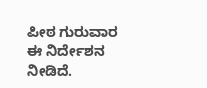ಪೀಠ ಗುರುವಾರ ಈ ನಿರ್ದೇಶನ ನೀಡಿದೆ.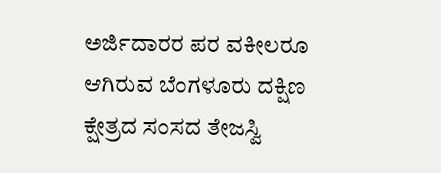ಅರ್ಜಿದಾರರ ಪರ ವಕೀಲರೂ ಆಗಿರುವ ಬೆಂಗಳೂರು ದಕ್ಷಿಣ ಕ್ಷೇತ್ರದ ಸಂಸದ ತೇಜಸ್ವಿ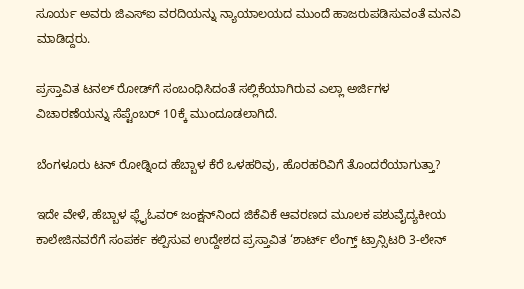ಸೂರ್ಯ ಅವರು ಜಿಎಸ್ಐ ವರದಿಯನ್ನು ನ್ಯಾಯಾಲಯದ ಮುಂದೆ ಹಾಜರುಪಡಿಸುವಂತೆ ಮನವಿ ಮಾಡಿದ್ದರು.

ಪ್ರಸ್ತಾವಿತ ಟನಲ್‌ ರೋಡ್‌ಗೆ ಸಂಬಂಧಿಸಿದಂತೆ ಸಲ್ಲಿಕೆಯಾಗಿರುವ ಎಲ್ಲಾ ಅರ್ಜಿಗಳ ವಿಚಾರಣೆಯನ್ನು ಸೆಪ್ಟೆಂಬರ್ 10ಕ್ಕೆ ಮುಂದೂಡಲಾಗಿದೆ.

ಬೆಂಗಳೂರು ಟನ್ ರೋಡ್ನಿಂದ ಹೆಬ್ಬಾಳ ಕೆರೆ ಒಳಹರಿವು, ಹೊರಹರಿವಿಗೆ ತೊಂದರೆಯಾಗುತ್ತಾ?

ಇದೇ ವೇಳೆ, ಹೆಬ್ಬಾಳ ಫ್ಲೈಓವರ್‌ ಜಂಕ್ಷನ್‌ನಿಂದ ಜಿಕೆವಿಕೆ ಆವರಣದ ಮೂಲಕ ಪಶುವೈದ್ಯಕೀಯ ಕಾಲೇಜಿನವರೆಗೆ ಸಂಪರ್ಕ ಕಲ್ಪಿಸುವ ಉದ್ದೇಶದ ಪ್ರಸ್ತಾವಿತ ‘ಶಾರ್ಟ್ ಲೆಂಗ್ತ್ ಟ್ರಾನ್ಸಿಟರಿ 3-ಲೇನ್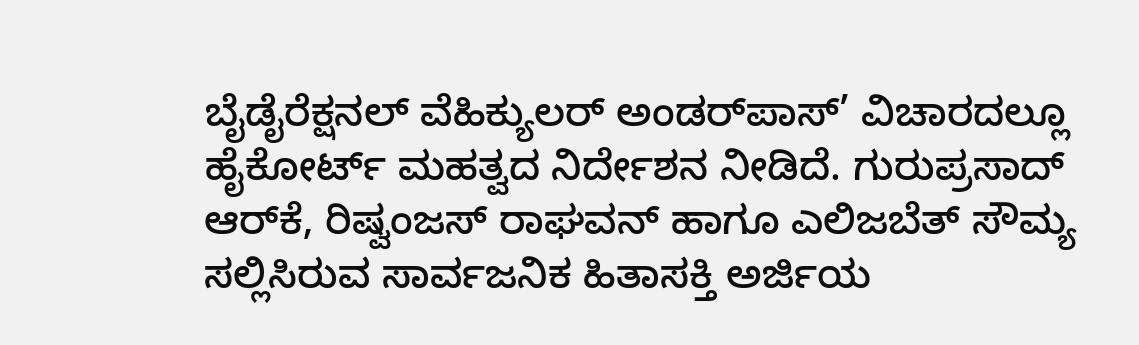ಬೈಡೈರೆಕ್ಷನಲ್ ವೆಹಿಕ್ಯುಲರ್ ಅಂಡರ್‌ಪಾಸ್‌’ ವಿಚಾರದಲ್ಲೂ ಹೈಕೋರ್ಟ್‌ ಮಹತ್ವದ ನಿರ್ದೇಶನ ನೀಡಿದೆ. ಗುರುಪ್ರಸಾದ್ ಆರ್‌ಕೆ, ರಿಷ್ವಂಜಸ್ ರಾಘವನ್ ಹಾಗೂ ಎಲಿಜಬೆತ್ ಸೌಮ್ಯ ಸಲ್ಲಿಸಿರುವ ಸಾರ್ವಜನಿಕ ಹಿತಾಸಕ್ತಿ ಅರ್ಜಿಯ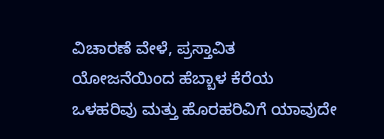ವಿಚಾರಣೆ ವೇಳೆ, ಪ್ರಸ್ತಾವಿತ ಯೋಜನೆಯಿಂದ ಹೆಬ್ಬಾಳ ಕೆರೆಯ ಒಳಹರಿವು ಮತ್ತು ಹೊರಹರಿವಿಗೆ ಯಾವುದೇ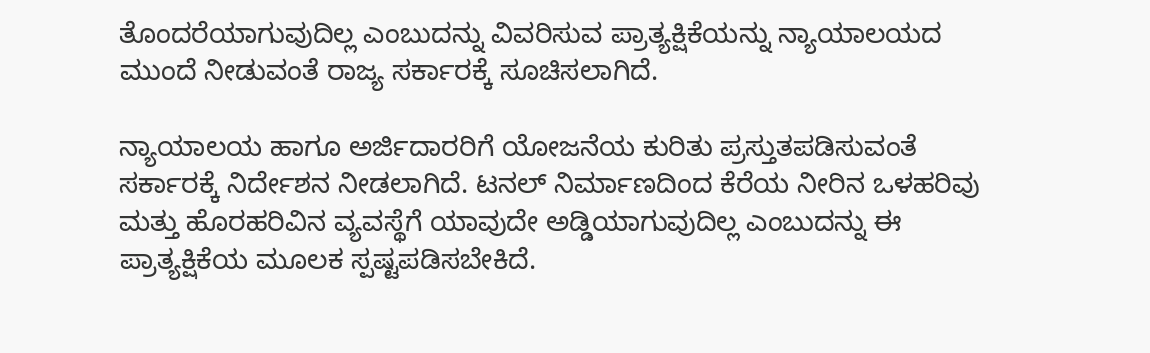ತೊಂದರೆಯಾಗುವುದಿಲ್ಲ ಎಂಬುದನ್ನು ವಿವರಿಸುವ ಪ್ರಾತ್ಯಕ್ಷಿಕೆಯನ್ನು ನ್ಯಾಯಾಲಯದ ಮುಂದೆ ನೀಡುವಂತೆ ರಾಜ್ಯ ಸರ್ಕಾರಕ್ಕೆ ಸೂಚಿಸಲಾಗಿದೆ.

ನ್ಯಾಯಾಲಯ ಹಾಗೂ ಅರ್ಜಿದಾರರಿಗೆ ಯೋಜನೆಯ ಕುರಿತು ಪ್ರಸ್ತುತಪಡಿಸುವಂತೆ ಸರ್ಕಾರಕ್ಕೆ ನಿರ್ದೇಶನ ನೀಡಲಾಗಿದೆ. ಟನಲ್‌ ನಿರ್ಮಾಣದಿಂದ ಕೆರೆಯ ನೀರಿನ ಒಳಹರಿವು ಮತ್ತು ಹೊರಹರಿವಿನ ವ್ಯವಸ್ಥೆಗೆ ಯಾವುದೇ ಅಡ್ಡಿಯಾಗುವುದಿಲ್ಲ ಎಂಬುದನ್ನು ಈ ಪ್ರಾತ್ಯಕ್ಷಿಕೆಯ ಮೂಲಕ ಸ್ಪಷ್ಟಪಡಿಸಬೇಕಿದೆ.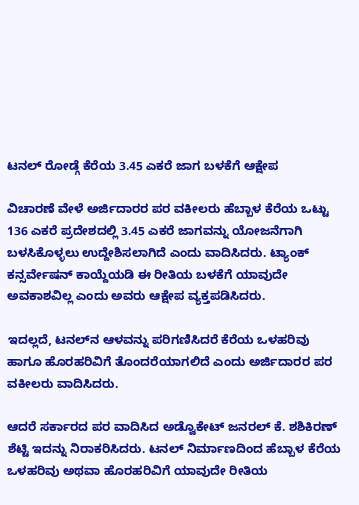ಟನಲ್ ರೋಡ್ಗೆ ಕೆರೆಯ 3.45 ಎಕರೆ ಜಾಗ ಬಳಕೆಗೆ ಆಕ್ಷೇಪ

ವಿಚಾರಣೆ ವೇಳೆ ಅರ್ಜಿದಾರರ ಪರ ವಕೀಲರು ಹೆಬ್ಬಾಳ ಕೆರೆಯ ಒಟ್ಟು 136 ಎಕರೆ ಪ್ರದೇಶದಲ್ಲಿ 3.45 ಎಕರೆ ಜಾಗವನ್ನು ಯೋಜನೆಗಾಗಿ ಬಳಸಿಕೊಳ್ಳಲು ಉದ್ದೇಶಿಸಲಾಗಿದೆ ಎಂದು ವಾದಿಸಿದರು. ಟ್ಯಾಂಕ್‌ ಕನ್ಸರ್ವೇಷನ್‌ ಕಾಯ್ದೆಯಡಿ ಈ ರೀತಿಯ ಬಳಕೆಗೆ ಯಾವುದೇ ಅವಕಾಶವಿಲ್ಲ ಎಂದು ಅವರು ಆಕ್ಷೇಪ ವ್ಯಕ್ತಪಡಿಸಿದರು.

ಇದಲ್ಲದೆ, ಟನಲ್‌ನ ಆಳವನ್ನು ಪರಿಗಣಿಸಿದರೆ ಕೆರೆಯ ಒಳಹರಿವು ಹಾಗೂ ಹೊರಹರಿವಿಗೆ ತೊಂದರೆಯಾಗಲಿದೆ ಎಂದು ಅರ್ಜಿದಾರರ ಪರ ವಕೀಲರು ವಾದಿಸಿದರು.

ಆದರೆ ಸರ್ಕಾರದ ಪರ ವಾದಿಸಿದ ಅಡ್ವೊಕೇಟ್‌ ಜನರಲ್‌ ಕೆ. ಶಶಿಕಿರಣ್‌ ಶೆಟ್ಟಿ ಇದನ್ನು ನಿರಾಕರಿಸಿದರು. ಟನಲ್‌ ನಿರ್ಮಾಣದಿಂದ ಹೆಬ್ಬಾಳ ಕೆರೆಯ ಒಳಹರಿವು ಅಥವಾ ಹೊರಹರಿವಿಗೆ ಯಾವುದೇ ರೀತಿಯ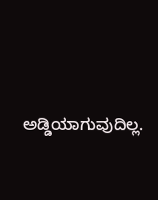ಅಡ್ಡಿಯಾಗುವುದಿಲ್ಲ.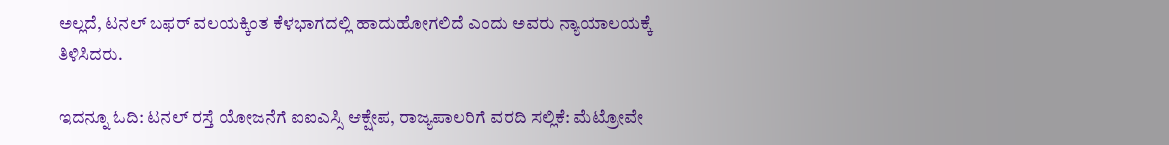ಅಲ್ಲದೆ, ಟನಲ್‌ ಬಫರ್‌ ವಲಯಕ್ಕಿಂತ ಕೆಳಭಾಗದಲ್ಲಿ ಹಾದುಹೋಗಲಿದೆ ಎಂದು ಅವರು ನ್ಯಾಯಾಲಯಕ್ಕೆ ತಿಳಿಸಿದರು.

ಇದನ್ನೂ ಓದಿ: ಟನಲ್ ರಸ್ತೆ ಯೋಜನೆಗೆ ಐಐಎಸ್ಸಿ ಆಕ್ಷೇಪ, ರಾಜ್ಯಪಾಲರಿಗೆ ವರದಿ ಸಲ್ಲಿಕೆ: ಮೆಟ್ರೋವೇ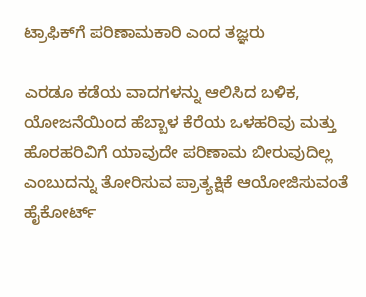ಟ್ರಾಫಿಕ್‌ಗೆ ಪರಿಣಾಮಕಾರಿ ಎಂದ ತಜ್ಞರು

ಎರಡೂ ಕಡೆಯ ವಾದಗಳನ್ನು ಆಲಿಸಿದ ಬಳಿಕ, ಯೋಜನೆಯಿಂದ ಹೆಬ್ಬಾಳ ಕೆರೆಯ ಒಳಹರಿವು ಮತ್ತು ಹೊರಹರಿವಿಗೆ ಯಾವುದೇ ಪರಿಣಾಮ ಬೀರುವುದಿಲ್ಲ ಎಂಬುದನ್ನು ತೋರಿಸುವ ಪ್ರಾತ್ಯಕ್ಷಿಕೆ ಆಯೋಜಿಸುವಂತೆ ಹೈಕೋರ್ಟ್‌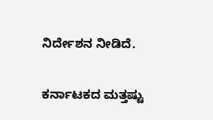ನಿರ್ದೇಶನ ನೀಡಿದೆ.

ಕರ್ನಾಟಕದ ಮತ್ತಷ್ಟು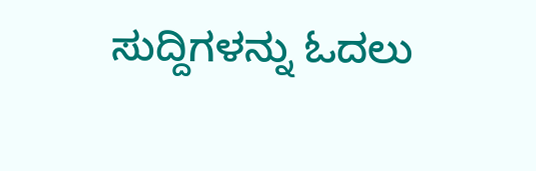ಸುದ್ದಿಗಳನ್ನು ಓದಲು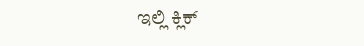ಇಲ್ಲಿ ಕ್ಲಿಕ್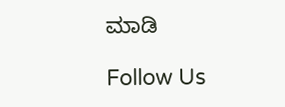ಮಾಡಿ

Follow Us